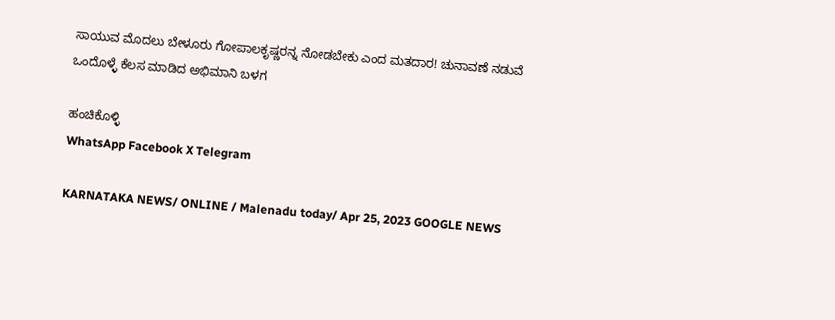ಸಾಯುವ ಮೊದಲು ಬೇಳೂರು ಗೋಪಾಲಕೃಷ್ಣರನ್ನ ನೋಡಬೇಕು ಎಂದ ಮತದಾರ! ಚುನಾವಣೆ ನಡುವೆ ಒಂದೊಳ್ಳೆ ಕೆಲಸ ಮಾಡಿದ ಅಭಿಮಾನಿ ಬಳಗ

ಹಂಚಿಕೊಳ್ಳಿ
WhatsApp Facebook X Telegram

KARNATAKA NEWS/ ONLINE / Malenadu today/ Apr 25, 2023 GOOGLE NEWS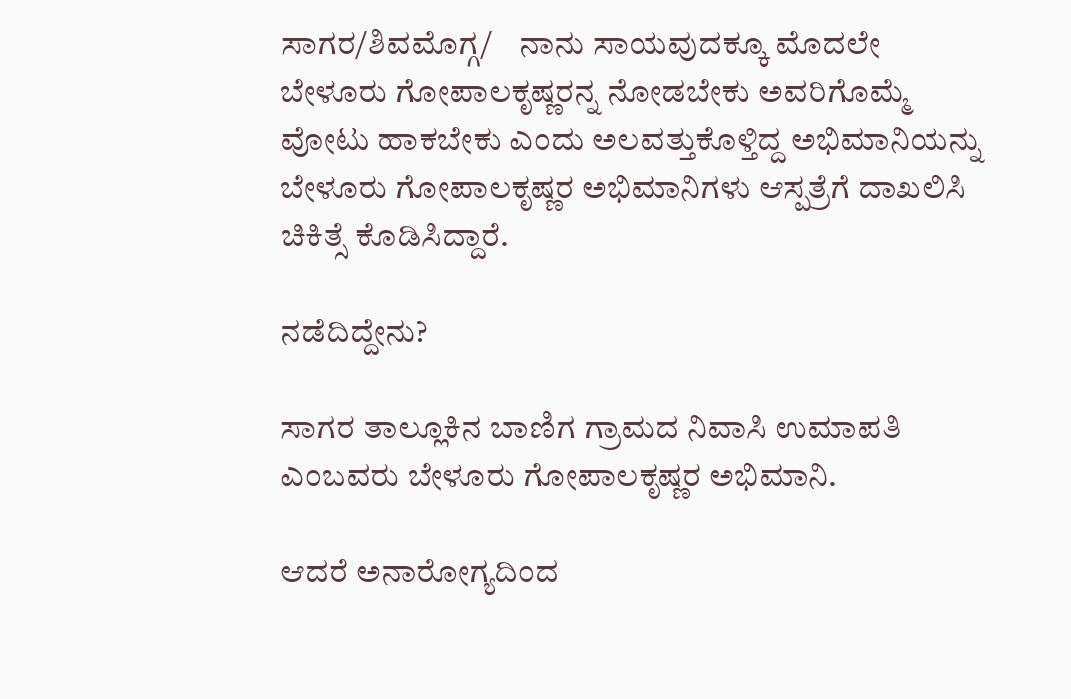ಸಾಗರ/ಶಿವಮೊಗ್ಗ/    ನಾನು ಸಾಯವುದಕ್ಕೂ ಮೊದಲೇ ಬೇಳೂರು ಗೋಪಾಲಕೃಷ್ಣರನ್ನ ನೋಡಬೇಕು ಅವರಿಗೊಮ್ಮೆ ವೋಟು ಹಾಕಬೇಕು ಎಂದು ಅಲವತ್ತುಕೊಳ್ತಿದ್ದ ಅಭಿಮಾನಿಯನ್ನು ಬೇಳೂರು ಗೋಪಾಲಕೃಷ್ಣರ ಅಭಿಮಾನಿಗಳು ಆಸ್ಪತ್ರೆಗೆ ದಾಖಲಿಸಿ ಚಿಕಿತ್ಸೆ ಕೊಡಿಸಿದ್ದಾರೆ.

ನಡೆದಿದ್ದೇನು?

ಸಾಗರ ತಾಲ್ಲೂಕಿನ ಬಾಣಿಗ ಗ್ರಾಮದ ನಿವಾಸಿ ಉಮಾಪತಿ ಎಂಬವರು ಬೇಳೂರು ಗೋಪಾಲಕೃಷ್ಣರ ಅಭಿಮಾನಿ.

ಆದರೆ ಅನಾರೋಗ್ಯದಿಂದ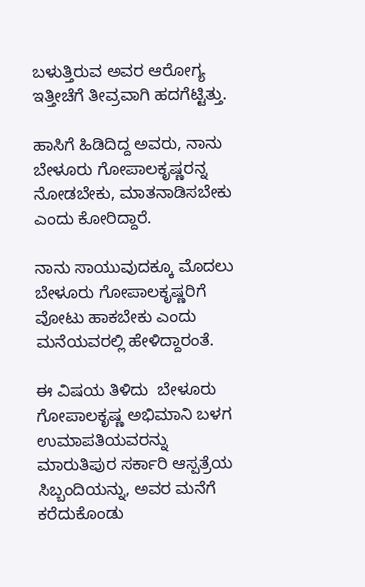ಬಳುತ್ತಿರುವ ಅವರ ಆರೋಗ್ಯ ಇತ್ತೀಚೆಗೆ ತೀವ್ರವಾಗಿ ಹದಗೆಟ್ಟಿತ್ತು.

ಹಾಸಿಗೆ ಹಿಡಿದಿದ್ದ ಅವರು, ನಾನು ಬೇಳೂರು ಗೋಪಾಲಕೃಷ್ಣರನ್ನ ನೋಡಬೇಕು, ಮಾತನಾಡಿಸಬೇಕು ಎಂದು ಕೋರಿದ್ದಾರೆ.

ನಾನು ಸಾಯುವುದಕ್ಕೂ ಮೊದಲು ಬೇಳೂರು ಗೋಪಾಲಕೃಷ್ಣರಿಗೆ ವೋಟು ಹಾಕಬೇಕು ಎಂದು ಮನೆಯವರಲ್ಲಿ ಹೇಳಿದ್ದಾರಂತೆ.

ಈ ವಿಷಯ ತಿಳಿದು  ಬೇಳೂರು ಗೋಪಾಲಕೃಷ್ಣ ಅಭಿಮಾನಿ ಬಳಗ ಉಮಾಪತಿಯವರನ್ನು ಮಾರುತಿಪುರ ಸರ್ಕಾರಿ ಆಸ್ಪತ್ರೆಯ ಸಿಬ್ಬಂದಿಯನ್ನು, ಅವರ ಮನೆಗೆ ಕರೆದುಕೊಂಡು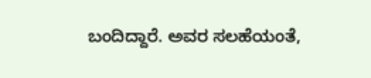ಬಂದಿದ್ದಾರೆ. ಅವರ ಸಲಹೆಯಂತೆ,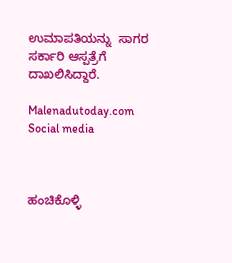ಉಮಾಪತಿಯನ್ನು  ಸಾಗರ ಸರ್ಕಾರಿ ಆಸ್ಪತ್ರೆಗೆ ದಾಖಲಿಸಿದ್ದಾರೆ.

Malenadutoday.com Social media



ಹಂಚಿಕೊಳ್ಳಿ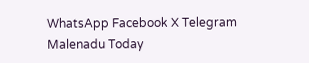WhatsApp Facebook X Telegram
Malenadu Today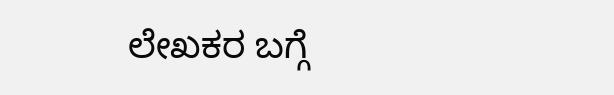ಲೇಖಕರ ಬಗ್ಗೆ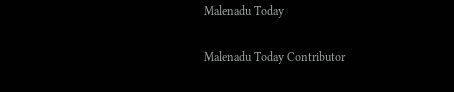Malenadu Today

Malenadu Today Contributor